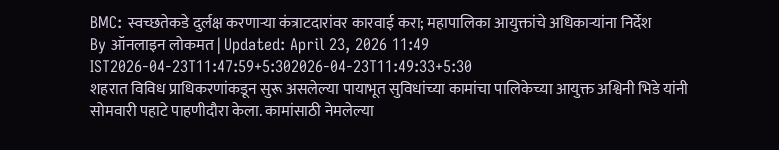BMC: स्वच्छतेकडे दुर्लक्ष करणाऱ्या कंत्राटदारांवर कारवाई करा; महापालिका आयुक्तांचे अधिकाऱ्यांना निर्देश
By ऑनलाइन लोकमत | Updated: April 23, 2026 11:49 IST2026-04-23T11:47:59+5:302026-04-23T11:49:33+5:30
शहरात विविध प्राधिकरणांकडून सुरू असलेल्या पायाभूत सुविधांच्या कामांचा पालिकेच्या आयुक्त अश्विनी भिडे यांनी सोमवारी पहाटे पाहणीदौरा केला. कामांसाठी नेमलेल्या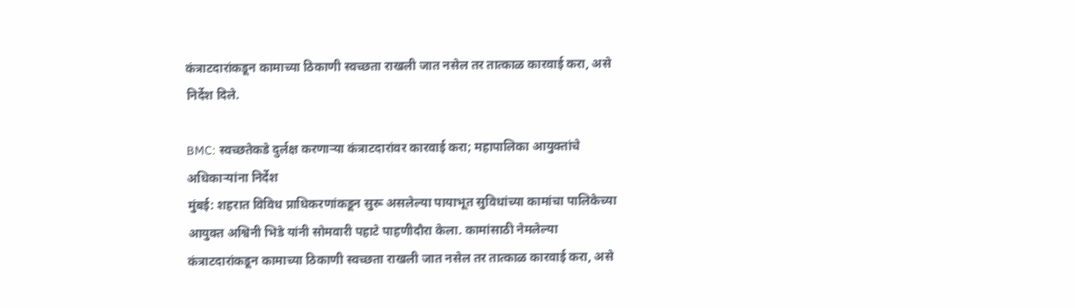कंत्राटदारांकडून कामाच्या ठिकाणी स्वच्छता राखली जात नसेल तर तात्काळ कारवाई करा, असे निर्देश दिले.

BMC: स्वच्छतेकडे दुर्लक्ष करणाऱ्या कंत्राटदारांवर कारवाई करा; महापालिका आयुक्तांचे अधिकाऱ्यांना निर्देश
मुंबई: शहरात विविध प्राधिकरणांकडून सुरू असलेल्या पायाभूत सुविधांच्या कामांचा पालिकेच्या आयुक्त अश्विनी भिडे यांनी सोमवारी पहाटे पाहणीदौरा केला. कामांसाठी नेमलेल्या कंत्राटदारांकडून कामाच्या ठिकाणी स्वच्छता राखली जात नसेल तर तात्काळ कारवाई करा, असे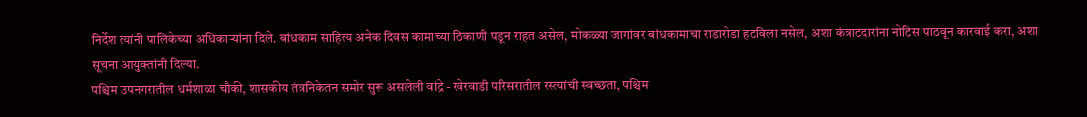निर्देश त्यांनी पालिकेच्या अधिकाऱ्यांना दिले. बांधकाम साहित्य अनेक दिवस कामाच्या ठिकाणी पडून राहत असेल, मोकळ्या जागांवर बांधकामाचा राडारोडा हटविला नसेल, अशा कंत्राटदारांना नोटिस पाठवून कारवाई करा, अशा सूचना आयुक्तांनी दिल्या.
पश्चिम उपनगरातील धर्मशाळा चौकी, शासकीय तंत्रनिकेतन समोर सुरू असलेली वांद्रे - खेरवाडी परिसरातील रस्त्यांची स्वच्छता, पश्चिम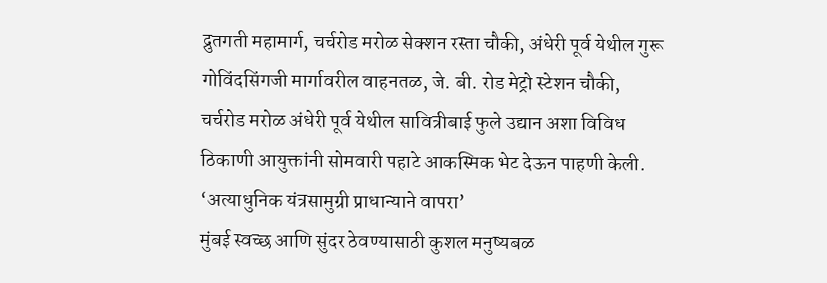द्रुतगती महामार्ग, चर्चरोड मरोळ सेक्शन रस्ता चौकी, अंधेरी पूर्व येथील गुरू गोविंदसिंगजी मार्गावरील वाहनतळ, जे. बी. रोड मेट्रो स्टेशन चौकी, चर्चरोड मरोळ अंधेरी पूर्व येथील सावित्रीबाई फुले उद्यान अशा विविध ठिकाणी आयुक्तांनी सोमवारी पहाटे आकस्मिक भेट देऊन पाहणी केली.
‘अत्याधुनिक यंत्रसामुग्री प्राधान्याने वापरा’
मुंबई स्वच्छ आणि सुंदर ठेवण्यासाठी कुशल मनुष्यबळ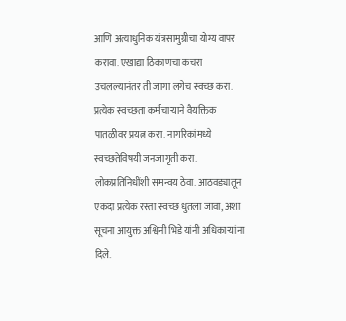आणि अत्याधुनिक यंत्रसामुग्रीचा योग्य वापर करावा. एखाद्या ठिकाणचा कचरा उचलल्यानंतर ती जागा लगेच स्वच्छ करा. प्रत्येक स्वच्छता कर्मचाऱ्याने वैयक्तिक पातळीवर प्रयत्न करा. नागरिकांमध्ये स्वच्छतेविषयी जनजागृती करा. लोकप्रतिनिधींशी समन्वय ठेवा. आठवड्यातून एकदा प्रत्येक रस्ता स्वच्छ धुतला जावा, अशा सूचना आयुक्त अश्विनी भिडे यांनी अधिकाऱ्यांना दिले.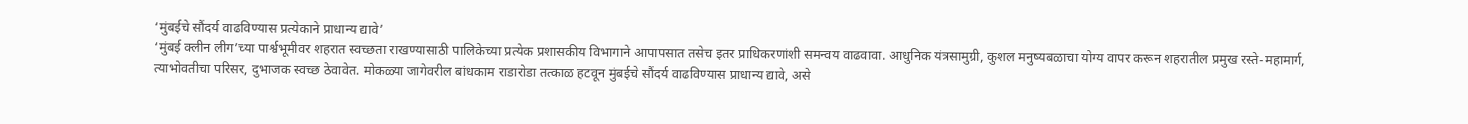‘मुंबईचे सौंदर्य वाढविण्यास प्रत्येकाने प्राधान्य द्यावे’
‘मुंबई क्लीन लीग’च्या पार्श्वभूमीवर शहरात स्वच्छता राखण्यासाठी पालिकेच्या प्रत्येक प्रशासकीय विभागाने आपापसात तसेच इतर प्राधिकरणांशी समन्वय वाढवावा. आधुनिक यंत्रसामुग्री, कुशल मनुष्यबळाचा योग्य वापर करून शहरातील प्रमुख रस्ते-महामार्ग, त्याभोवतीचा परिसर, दुभाजक स्वच्छ ठेवावेत. मोकळ्या जागेवरील बांधकाम राडारोडा तत्काळ हटवून मुंबईचे सौंदर्य वाढविण्यास प्राधान्य द्यावे, असे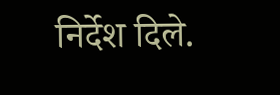निर्देश दिले.